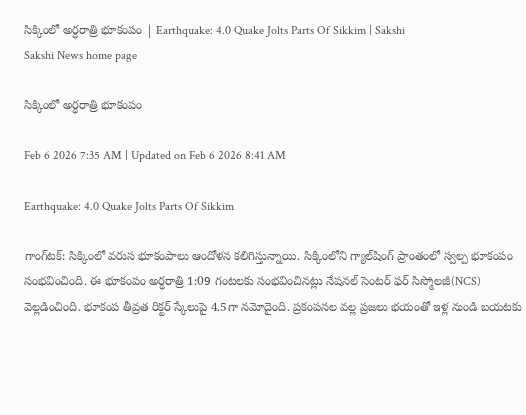సిక్కింలో అర్ధరాత్రి భూకంపం | Earthquake: 4.0 Quake Jolts Parts Of Sikkim | Sakshi
Sakshi News home page

సిక్కింలో అర్ధరాత్రి భూకంపం

Feb 6 2026 7:35 AM | Updated on Feb 6 2026 8:41 AM

Earthquake: 4.0 Quake Jolts Parts Of Sikkim

గాంగ్‌టక్: సిక్కింలో వరుస భూకంపాలు ఆందోళన కలిగిస్తున్నాయి. సిక్కింలోని గ్యాల్‌షింగ్ ప్రాంతంలో స్వల్ప భూకంపం సంభవించింది. ఈ భూకంపం అర్ధరాత్రి 1:09 గంటలకు సంభవించినట్లు నేషనల్ సెంటర్ ఫర్ సిస్మోలజీ(NCS) వెల్లడించింది. భూకంప తీవ్రత రిక్టర్ స్కేలుపై 4.5గా నమోదైంది. ప్రకంపనల వల్ల ప్రజలు భయంతో ఇళ్ల నుండి బయటకు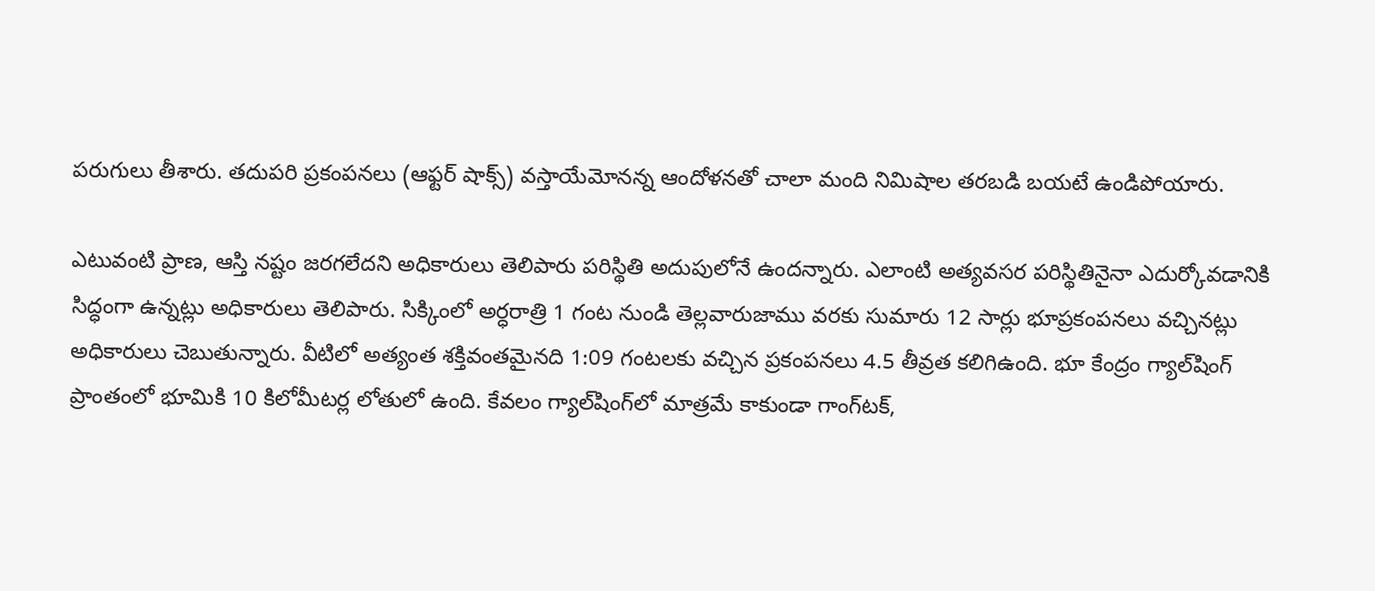పరుగులు తీశారు. తదుపరి ప్రకంపనలు (ఆఫ్టర్ షాక్స్) వస్తాయేమోనన్న ఆందోళనతో చాలా మంది నిమిషాల తరబడి బయటే ఉండిపోయారు.

ఎటువంటి ప్రాణ, ఆస్తి నష్టం జరగలేదని అధికారులు తెలిపారు పరిస్థితి అదుపులోనే ఉందన్నారు. ఎలాంటి అత్యవసర పరిస్థితినైనా ఎదుర్కోవడానికి సిద్ధంగా ఉన్నట్లు అధికారులు తెలిపారు. సిక్కింలో అర్ధరాత్రి 1 గంట నుండి తెల్లవారుజాము వరకు సుమారు 12 సార్లు భూప్రకంపనలు వచ్చినట్లు అధికారులు చెబుతున్నారు. వీటిలో అత్యంత శక్తివంతమైనది 1:09 గంటలకు వచ్చిన ప్రకంపనలు 4.5 తీవ్రత కలిగిఉంది. భూ కేంద్రం గ్యాల్‌షింగ్ ప్రాంతంలో భూమికి 10 కిలోమీటర్ల లోతులో ఉంది. కేవలం గ్యాల్‌షింగ్‌లో మాత్రమే కాకుండా గాంగ్‌టక్,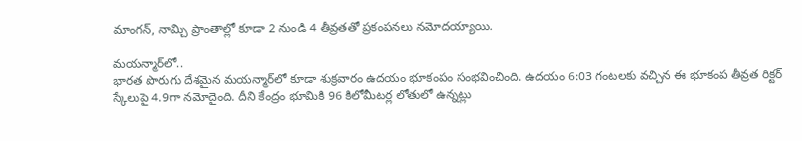మాంగన్, నామ్చి ప్రాంతాల్లో కూడా 2 నుండి 4 తీవ్రతతో ప్రకంపనలు నమోదయ్యాయి.

మయన్మార్‌లో..
భారత పొరుగు దేశమైన మయన్మార్‌లో కూడా శుక్రవారం ఉదయం భూకంపం సంభవించింది. ఉదయం 6:03 గంటలకు వచ్చిన ఈ భూకంప తీవ్రత రిక్టర్ స్కేలుపై 4.9గా నమోదైంది. దీని కేంద్రం భూమికి 96 కిలోమీటర్ల లోతులో ఉన్నట్లు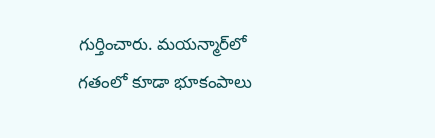గుర్తించారు. మయన్మార్‌లో గతంలో కూడా భూకంపాలు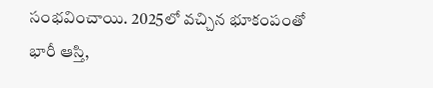సంభవించాయి. 2025లో వచ్చిన భూకంపంతో భారీ ఆస్తి,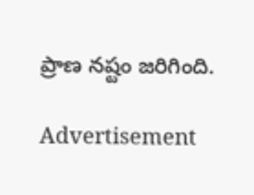ప్రాణ నష్టం జరిగింది.

Advertisement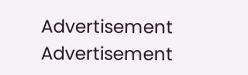Advertisement
Advertisement